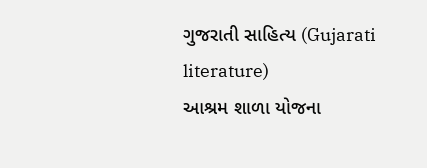ગુજરાતી સાહિત્ય (Gujarati literature)
આશ્રમ શાળા યોજના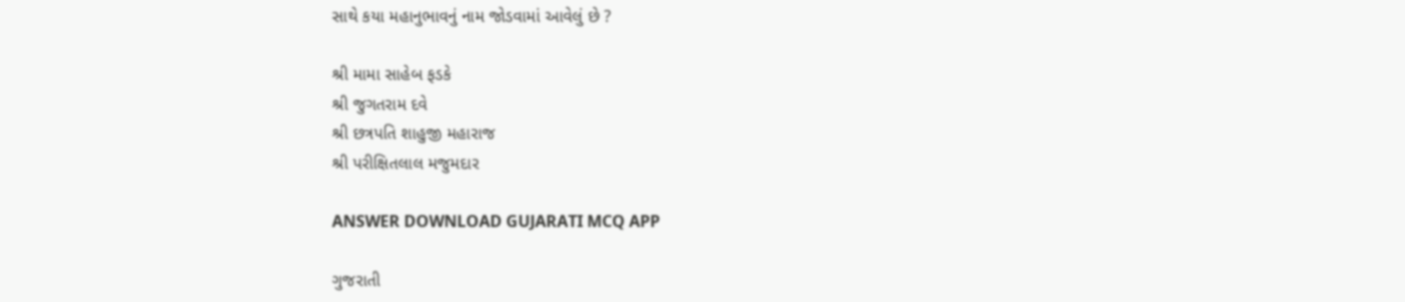સાથે કયા મહાનુભાવનું નામ જોડવામાં આવેલું છે ?

શ્રી મામા સાહેબ ફડકે
શ્રી જુગતરામ દવે
શ્રી છત્રપતિ શાહુજી મહારાજ
શ્રી પરીક્ષિતલાલ મજુમદાર

ANSWER DOWNLOAD GUJARATI MCQ APP

ગુજરાતી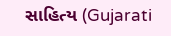સાહિત્ય (Gujarati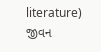literature)
જીવન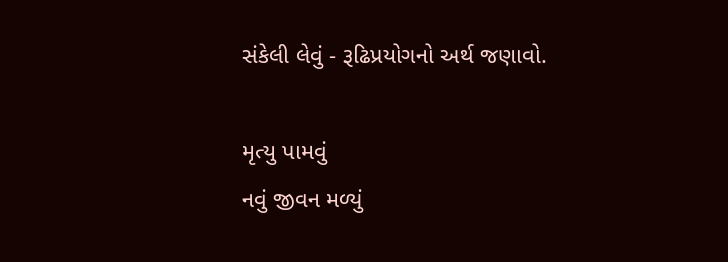સંકેલી લેવું - રૂઢિપ્રયોગનો અર્થ જણાવો.

મૃત્યુ પામવું
નવું જીવન મળ્યું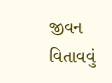જીવન વિતાવવું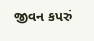જીવન કપરું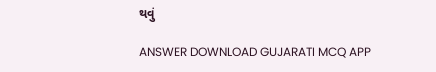થવું

ANSWER DOWNLOAD GUJARATI MCQ APP